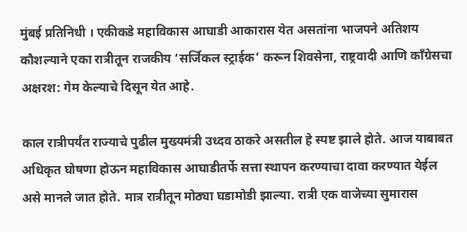मुंबई प्रतिनिधी । एकीकडे महाविकास आघाडी आकारास येत असतांना भाजपने अतिशय कौशल्याने एका रात्रीतून राजकीय ‘सर्जिकल स्ट्राईक’ करून शिवसेना, राष्ट्रवादी आणि काँग्रेसचा अक्षरश: गेम केल्याचे दिसून येत आहे.

काल रात्रीपर्यंत राज्याचे पुढील मुख्यमंत्री उध्दव ठाकरे असतील हे स्पष्ट झाले होते. आज याबाबत अधिकृत घोषणा होऊन महाविकास आघाडीतर्फे सत्ता स्थापन करण्याचा दावा करण्यात येईल असे मानले जात होते. मात्र रात्रीतून मोठ्या घडामोडी झाल्या. रात्री एक वाजेच्या सुमारास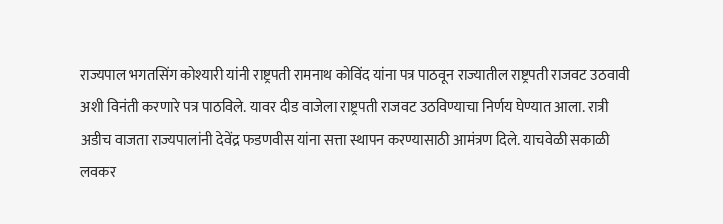राज्यपाल भगतसिंग कोश्यारी यांनी राष्ट्रपती रामनाथ कोविंद यांना पत्र पाठवून राज्यातील राष्ट्रपती राजवट उठवावी अशी विनंती करणारे पत्र पाठविले. यावर दीड वाजेला राष्ट्रपती राजवट उठविण्याचा निर्णय घेण्यात आला. रात्री अडीच वाजता राज्यपालांनी देवेंद्र फडणवीस यांना सत्ता स्थापन करण्यासाठी आमंत्रण दिले. याचवेळी सकाळी लवकर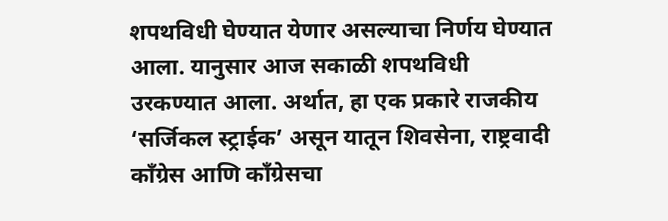शपथविधी घेण्यात येणार असल्याचा निर्णय घेण्यात आला. यानुसार आज सकाळी शपथविधी उरकण्यात आला. अर्थात, हा एक प्रकारे राजकीय ‘सर्जिकल स्ट्राईक’ असून यातून शिवसेना, राष्ट्रवादी काँग्रेस आणि काँग्रेसचा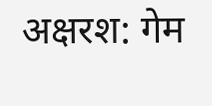अक्षरश: गेम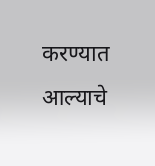करण्यात आल्याचे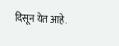दिसून येत आहे.